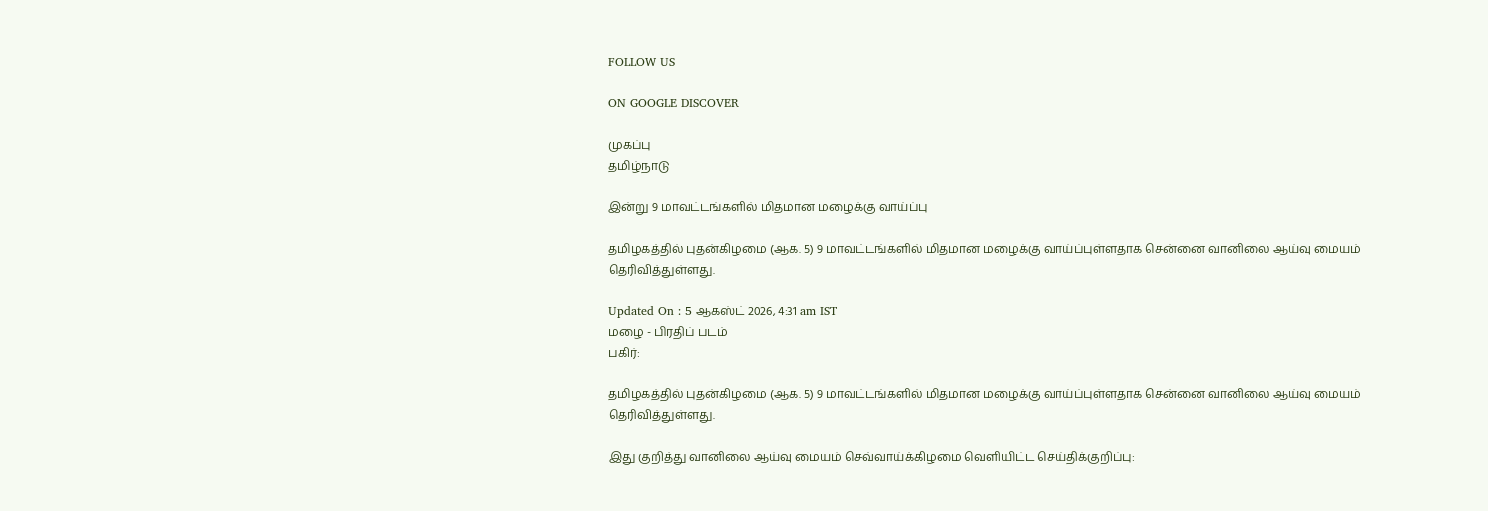FOLLOW US

ON GOOGLE DISCOVER

முகப்பு
தமிழ்நாடு

இன்று 9 மாவட்டங்களில் மிதமான மழைக்கு வாய்ப்பு

தமிழகத்தில் புதன்கிழமை (ஆக. 5) 9 மாவட்டங்களில் மிதமான மழைக்கு வாய்ப்புள்ளதாக சென்னை வானிலை ஆய்வு மையம் தெரிவித்துள்ளது.

Updated On : 5 ஆகஸ்ட் 2026, 4:31 am IST
மழை - பிரதிப் படம்
பகிர்:

தமிழகத்தில் புதன்கிழமை (ஆக. 5) 9 மாவட்டங்களில் மிதமான மழைக்கு வாய்ப்புள்ளதாக சென்னை வானிலை ஆய்வு மையம் தெரிவித்துள்ளது.

இது குறித்து வானிலை ஆய்வு மையம் செவ்வாய்க்கிழமை வெளியிட்ட செய்திக்குறிப்பு: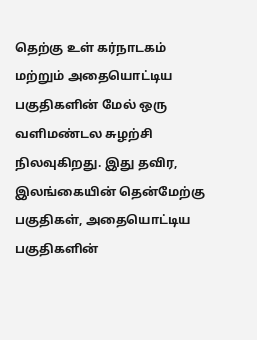தெற்கு உள் கர்நாடகம் மற்றும் அதையொட்டிய பகுதிகளின் மேல் ஒரு வளிமண்டல சுழற்சி நிலவுகிறது. இது தவிர, இலங்கையின் தென்மேற்கு பகுதிகள், அதையொட்டிய பகுதிகளின்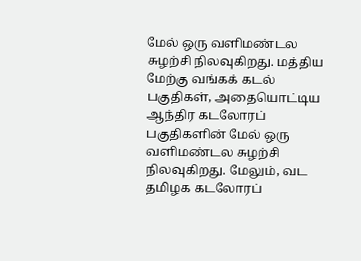மேல் ஒரு வளிமண்டல சுழற்சி நிலவுகிறது. மத்திய மேற்கு வங்கக் கடல் பகுதிகள், அதையொட்டிய ஆந்திர கடலோரப் பகுதிகளின் மேல் ஒரு வளிமண்டல சுழற்சி நிலவுகிறது. மேலும், வட தமிழக கடலோரப்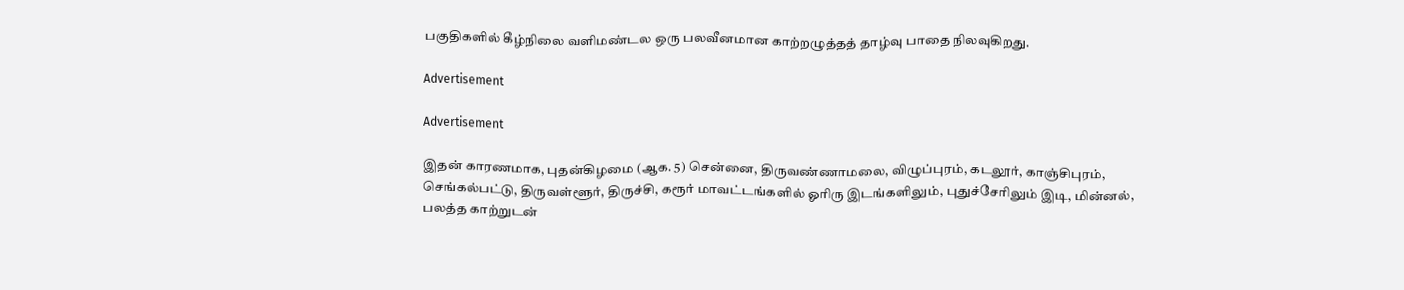பகுதிகளில் கீழ்நிலை வளிமண்டல ஒரு பலவீனமான காற்றழுத்தத் தாழ்வு பாதை நிலவுகிறது.

Advertisement

Advertisement

இதன் காரணமாக, புதன்கிழமை (ஆக. 5) சென்னை, திருவண்ணாமலை, விழுப்புரம், கடலூர், காஞ்சிபுரம், செங்கல்பட்டு, திருவள்ளூர், திருச்சி, கரூர் மாவட்டங்களில் ஓரிரு இடங்களிலும், புதுச்சேரிலும் இடி, மின்னல், பலத்த காற்றுடன்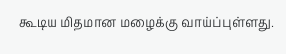கூடிய மிதமான மழைக்கு வாய்ப்புள்ளது.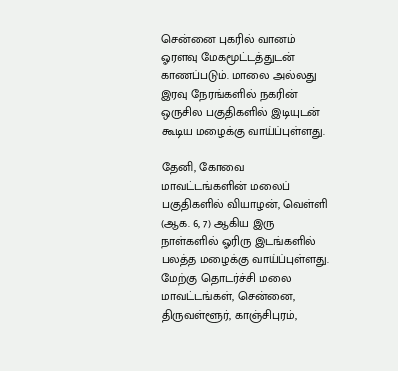சென்னை புகரில் வானம் ஓரளவு மேகமூட்டத்துடன் காணப்படும். மாலை அல்லது இரவு நேரங்களில் நகரின் ஒருசில பகுதிகளில் இடியுடன் கூடிய மழைக்கு வாய்ப்புள்ளது.

தேனி, கோவை மாவட்டங்களின் மலைப் பகுதிகளில் வியாழன், வெள்ளி (ஆக. 6, 7) ஆகிய இரு நாள்களில் ஓரிரு இடங்களில் பலத்த மழைக்கு வாய்ப்புள்ளது. மேற்கு தொடர்ச்சி மலை மாவட்டங்கள், சென்னை, திருவள்ளூர், காஞ்சிபுரம்,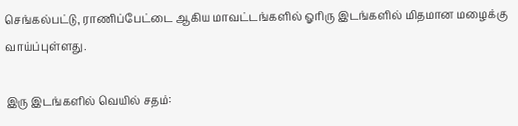செங்கல்பட்டு, ராணிப்பேட்டை ஆகிய மாவட்டங்களில் ஓரிரு இடங்களில் மிதமான மழைக்கு வாய்ப்புள்ளது.

இரு இடங்களில் வெயில் சதம்: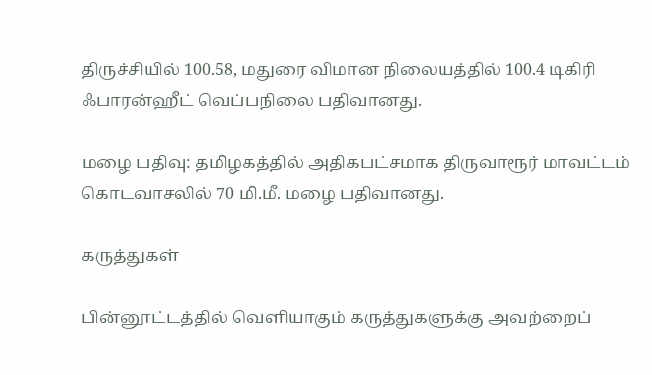திருச்சியில் 100.58, மதுரை விமான நிலையத்தில் 100.4 டிகிரி ஃபாரன்ஹீட் வெப்பநிலை பதிவானது.

மழை பதிவு: தமிழகத்தில் அதிகபட்சமாக திருவாரூர் மாவட்டம் கொடவாசலில் 70 மி.மீ. மழை பதிவானது.

கருத்துகள்

பின்னூட்டத்தில் வெளியாகும் கருத்துகளுக்கு அவற்றைப்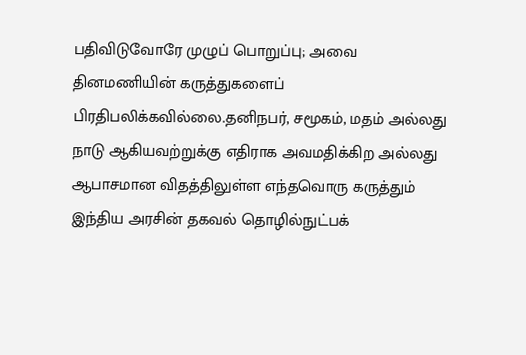பதிவிடுவோரே முழுப் பொறுப்பு; அவை தினமணியின் கருத்துகளைப் பிரதிபலிக்கவில்லை.தனிநபர், சமூகம், மதம் அல்லது நாடு ஆகியவற்றுக்கு எதிராக அவமதிக்கிற அல்லது ஆபாசமான விதத்திலுள்ள எந்தவொரு கருத்தும் இந்திய அரசின் தகவல் தொழில்நுட்பக்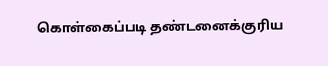கொள்கைப்படி தண்டனைக்குரிய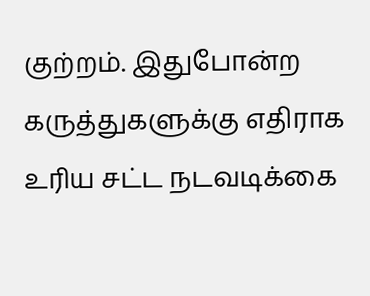குற்றம். இதுபோன்ற கருத்துகளுக்கு எதிராக உரிய சட்ட நடவடிக்கை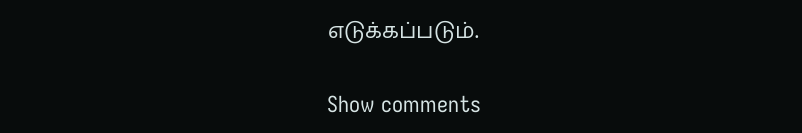எடுக்கப்படும்.

Show comments